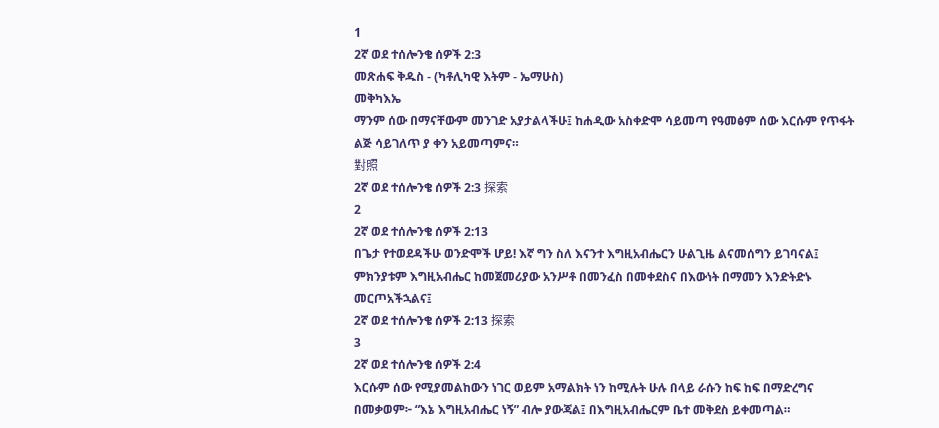1
2ኛ ወደ ተሰሎንቄ ሰዎች 2:3
መጽሐፍ ቅዱስ - (ካቶሊካዊ እትም - ኤማሁስ)
መቅካእኤ
ማንም ሰው በማናቸውም መንገድ አያታልላችሁ፤ ከሐዲው አስቀድሞ ሳይመጣ የዓመፅም ሰው እርሱም የጥፋት ልጅ ሳይገለጥ ያ ቀን አይመጣምና።
對照
2ኛ ወደ ተሰሎንቄ ሰዎች 2:3 探索
2
2ኛ ወደ ተሰሎንቄ ሰዎች 2:13
በጌታ የተወደዳችሁ ወንድሞች ሆይ! እኛ ግን ስለ እናንተ እግዚአብሔርን ሁልጊዜ ልናመሰግን ይገባናል፤ ምክንያቱም እግዚአብሔር ከመጀመሪያው አንሥቶ በመንፈስ በመቀደስና በእውነት በማመን እንድትድኑ መርጦአችኋልና፤
2ኛ ወደ ተሰሎንቄ ሰዎች 2:13 探索
3
2ኛ ወደ ተሰሎንቄ ሰዎች 2:4
እርሱም ሰው የሚያመልከውን ነገር ወይም አማልክት ነን ከሚሉት ሁሉ በላይ ራሱን ከፍ ከፍ በማድረግና በመቃወም፦ “እኔ እግዚአብሔር ነኝ” ብሎ ያውጃል፤ በእግዚአብሔርም ቤተ መቅደስ ይቀመጣል።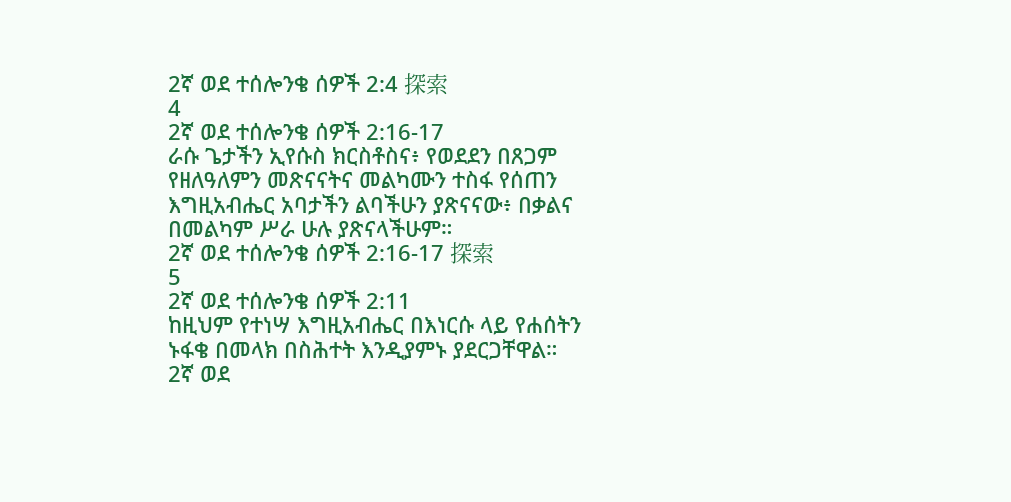2ኛ ወደ ተሰሎንቄ ሰዎች 2:4 探索
4
2ኛ ወደ ተሰሎንቄ ሰዎች 2:16-17
ራሱ ጌታችን ኢየሱስ ክርስቶስና፥ የወደደን በጸጋም የዘለዓለምን መጽናናትና መልካሙን ተስፋ የሰጠን እግዚአብሔር አባታችን ልባችሁን ያጽናናው፥ በቃልና በመልካም ሥራ ሁሉ ያጽናላችሁም።
2ኛ ወደ ተሰሎንቄ ሰዎች 2:16-17 探索
5
2ኛ ወደ ተሰሎንቄ ሰዎች 2:11
ከዚህም የተነሣ እግዚአብሔር በእነርሱ ላይ የሐሰትን ኑፋቄ በመላክ በስሕተት እንዲያምኑ ያደርጋቸዋል።
2ኛ ወደ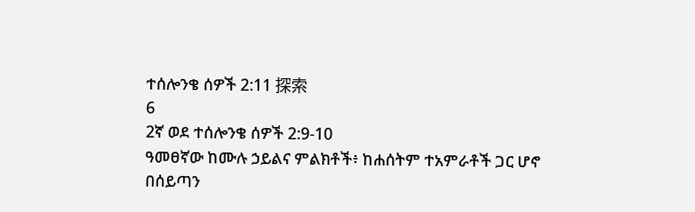ተሰሎንቄ ሰዎች 2:11 探索
6
2ኛ ወደ ተሰሎንቄ ሰዎች 2:9-10
ዓመፀኛው ከሙሉ ኃይልና ምልክቶች፥ ከሐሰትም ተአምራቶች ጋር ሆኖ በሰይጣን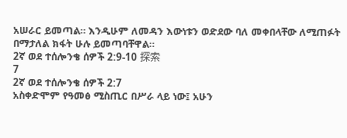አሠራር ይመጣል። እንዲሁም ለመዳን እውነቱን ወድደው ባለ መቀበላቸው ለሚጠፉት በማታለል ክፋት ሁሉ ይመጣባቸዋል።
2ኛ ወደ ተሰሎንቄ ሰዎች 2:9-10 探索
7
2ኛ ወደ ተሰሎንቄ ሰዎች 2:7
አስቀድሞም የዓመፅ ሚስጢር በሥራ ላይ ነው፤ አሁን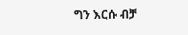ግን እርሱ ብቻ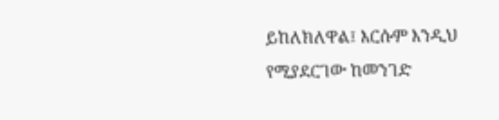ይከለክለዋል፤ እርሱም እንዲህ የሚያደርገው ከመንገድ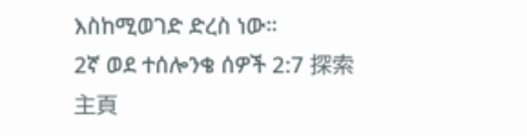እስከሚወገድ ድረስ ነው።
2ኛ ወደ ተሰሎንቄ ሰዎች 2:7 探索
主頁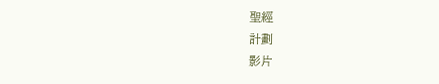聖經
計劃
影片